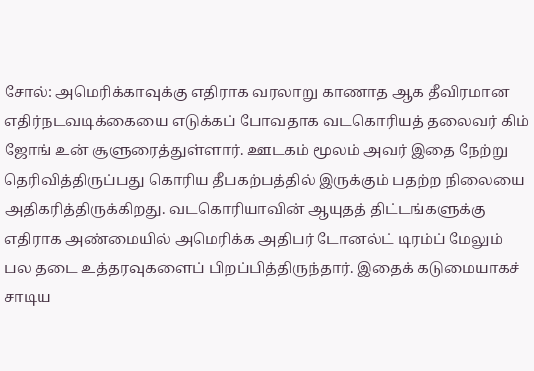சோல்: அமெரிக்காவுக்கு எதிராக வரலாறு காணாத ஆக தீவிரமான எதிர்நடவடிக்கையை எடுக்கப் போவதாக வடகொரியத் தலைவர் கிம் ஜோங் உன் சூளுரைத்துள்ளார். ஊடகம் மூலம் அவர் இதை நேற்று தெரிவித்திருப்பது கொரிய தீபகற்பத்தில் இருக்கும் பதற்ற நிலையை அதிகரித்திருக்கிறது. வடகொரியாவின் ஆயுதத் திட்டங்களுக்கு எதிராக அண்மையில் அமெரிக்க அதிபர் டோனல்ட் டிரம்ப் மேலும் பல தடை உத்தரவுகளைப் பிறப்பித்திருந்தார். இதைக் கடுமையாகச் சாடிய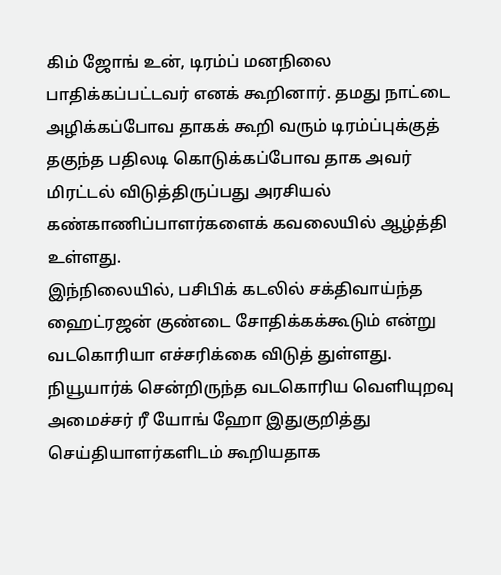கிம் ஜோங் உன், டிரம்ப் மனநிலை பாதிக்கப்பட்டவர் எனக் கூறினார். தமது நாட்டை அழிக்கப்போவ தாகக் கூறி வரும் டிரம்ப்புக்குத் தகுந்த பதிலடி கொடுக்கப்போவ தாக அவர் மிரட்டல் விடுத்திருப்பது அரசியல் கண்காணிப்பாளர்களைக் கவலையில் ஆழ்த்தி உள்ளது.
இந்நிலையில், பசிபிக் கடலில் சக்திவாய்ந்த ஹைட்ரஜன் குண்டை சோதிக்கக்கூடும் என்று வடகொரியா எச்சரிக்கை விடுத் துள்ளது. நியூயார்க் சென்றிருந்த வடகொரிய வெளியுறவு அமைச்சர் ரீ யோங் ஹோ இதுகுறித்து செய்தியாளர்களிடம் கூறியதாக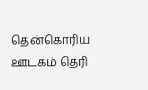தென்கொரிய ஊடகம் தெரி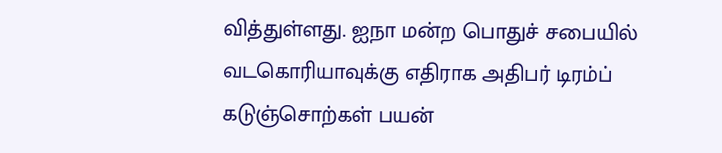வித்துள்ளது. ஐநா மன்ற பொதுச் சபையில் வடகொரியாவுக்கு எதிராக அதிபர் டிரம்ப் கடுஞ்சொற்கள் பயன்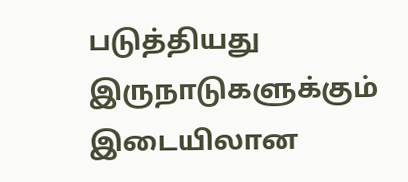படுத்தியது இருநாடுகளுக்கும் இடையிலான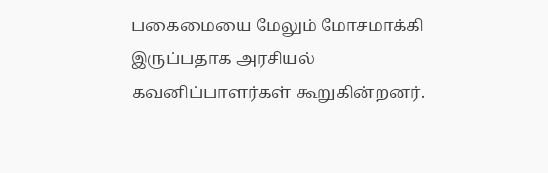பகைமையை மேலும் மோசமாக்கி இருப்பதாக அரசியல் கவனிப்பாளர்கள் கூறுகின்றனர்.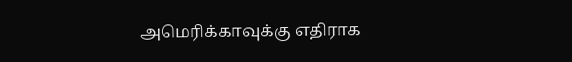அமெரிக்காவுக்கு எதிராக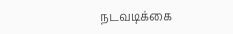நடவடிக்கை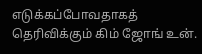எடுக்கப்போவதாகத் தெரிவிக்கும் கிம் ஜோங் உன்.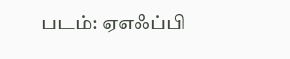படம்: ஏஎஃப்பி